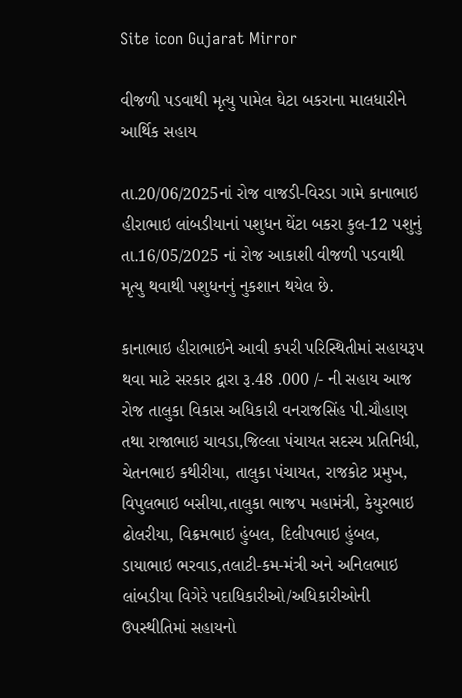Site icon Gujarat Mirror

વીજળી પડવાથી મૃત્યુ પામેલ ઘેટા બકરાના માલધારીને આર્થિક સહાય

તા.20/06/2025નાં રોજ વાજડી-વિરડા ગામે કાનાભાઇ હીરાભાઇ લાંબડીયાનાં પશુધન ઘેંટા બકરા કુલ-12 પશુનું તા.16/05/2025 નાં રોજ આકાશી વીજળી પડવાથી મૃત્યુ થવાથી પશુધનનું નુકશાન થયેલ છે.

કાનાભાઇ હીરાભાઇને આવી કપરી પરિસ્થિતીમાં સહાયરૂપ થવા માટે સરકાર દ્વારા રૂ.48 .000 /- ની સહાય આજ રોજ તાલુકા વિકાસ અધિકારી વનરાજસિંહ પી.ચૌહાણ તથા રાજાભાઇ ચાવડા,જિલ્લા પંચાયત સદસ્ય પ્રતિનિધી, ચેતનભાઇ કથીરીયા, તાલુકા પંચાયત, રાજકોટ પ્રમુખ, વિપુલભાઇ બસીયા,તાલુકા ભાજપ મહામંત્રી, કેયુરભાઇ ઢોલરીયા, વિક્રમભાઇ હુંબલ, દિલીપભાઇ હુંબલ, ડાયાભાઇ ભરવાડ,તલાટી-કમ-મંત્રી અને અનિલભાઇ લાંબડીયા વિગેરે પદાધિકારીઓ/અધિકારીઓની ઉપસ્થીતિમાં સહાયનો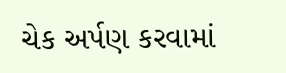ચેક અર્પણ કરવામાં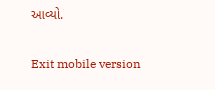આવ્યો.

Exit mobile version